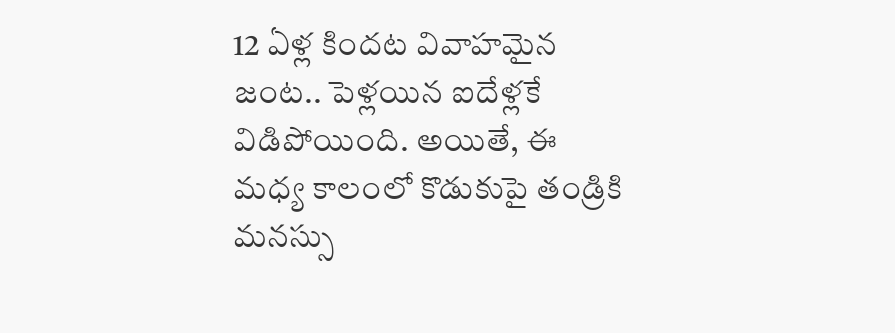12 ఏళ్ల కిందట వివాహమైన జంట.. పెళ్లయిన ఐదేళ్లకే విడిపోయింది. అయితే, ఈ మధ్య కాలంలో కొడుకుపై తండ్రికి మనస్సు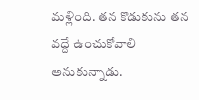మళ్లింది. తన కొడుకును తన వద్దే ఉంచుకోవాలి అనుకున్నాడు.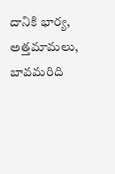దానికి భార్య, అత్తమామలు, బావమరిది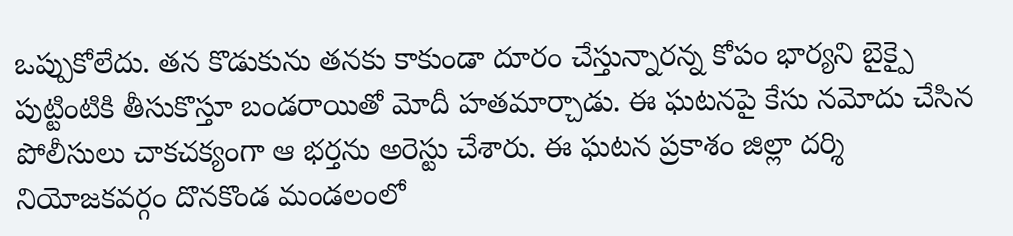ఒప్పుకోలేదు. తన కొడుకును తనకు కాకుండా దూరం చేస్తున్నారన్న కోపం భార్యని బైక్పై పుట్టింటికి తీసుకొస్తూ బండరాయితో మోదీ హతమార్చాడు. ఈ ఘటనపై కేసు నమోదు చేసిన పోలీసులు చాకచక్యంగా ఆ భర్తను అరెస్టు చేశారు. ఈ ఘటన ప్రకాశం జిల్లా దర్శి నియోజకవర్గం దొనకొండ మండలంలో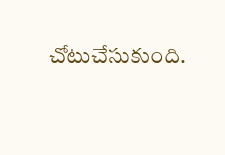చోటుచేసుకుంది.